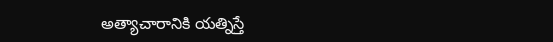అత్యాచారానికి యత్నిస్తే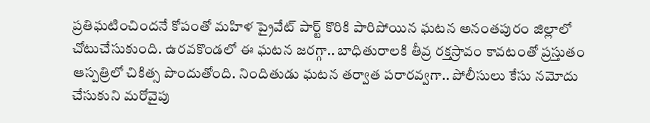ప్రతిఘటించిందనే కోపంతో మహిళ ప్రైవేట్ పార్ట్ కొరికి పారిపోయిన ఘటన అనంతపురం జిల్లాలో చోటుచేసుకుంది. ఉరవకొండలో ఈ ఘటన జరగ్గా.. బాధితురాలకి తీవ్ర రక్తస్రావం కావటంతో ప్రస్తుతం ఆస్పత్రిలో చికిత్స పొందుతోంది. నిందితుడు ఘటన తర్వాత పరారవ్వగా.. పోలీసులు కేసు నమోదు చేసుకుని మరోవైపు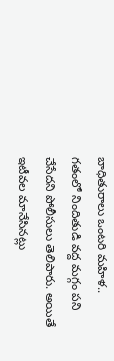బాధితురాలు ఒంటరి మహిళ.. గతంలో నిందితుడి వద్ద మగ్గం పని చేసేదని పోలీసులు తెలిపారు. అయితే ఇటీవల మానేసినట్లు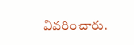వివరించారు.